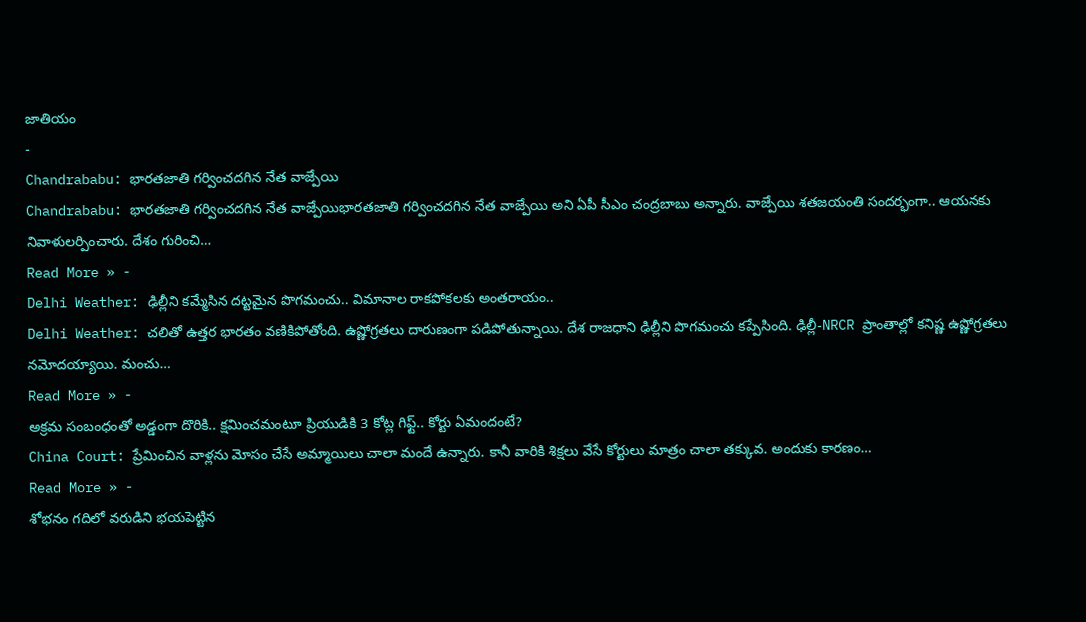జాతియం
-
Chandrababu: భారతజాతి గర్వించదగిన నేత వాజ్పేయి
Chandrababu: భారతజాతి గర్వించదగిన నేత వాజ్పేయిభారతజాతి గర్వించదగిన నేత వాజ్పేయి అని ఏపీ సీఎం చంద్రబాబు అన్నారు. వాజ్పేయి శతజయంతి సందర్భంగా.. ఆయనకు నివాళులర్పించారు. దేశం గురించి…
Read More » -
Delhi Weather: ఢిల్లీని కమ్మేసిన దట్టమైన పొగమంచు.. విమానాల రాకపోకలకు అంతరాయం..
Delhi Weather: చలితో ఉత్తర భారతం వణికిపోతోంది. ఉష్ణోగ్రతలు దారుణంగా పడిపోతున్నాయి. దేశ రాజధాని ఢిల్లీని పొగమంచు కప్పేసింది. ఢిల్లీ-NRCR ప్రాంతాల్లో కనిష్ణ ఉష్ణోగ్రతలు నమోదయ్యాయి. మంచు…
Read More » -
అక్రమ సంబంధంతో అడ్డంగా దొరికి.. క్షమించమంటూ ప్రియుడికి 3 కోట్ల గిఫ్ట్.. కోర్టు ఏమందంటే?
China Court: ప్రేమించిన వాళ్లను మోసం చేసే అమ్మాయిలు చాలా మందే ఉన్నారు. కానీ వారికి శిక్షలు వేసే కోర్టులు మాత్రం చాలా తక్కువ. అందుకు కారణం…
Read More » -
శోభనం గదిలో వరుడిని భయపెట్టిన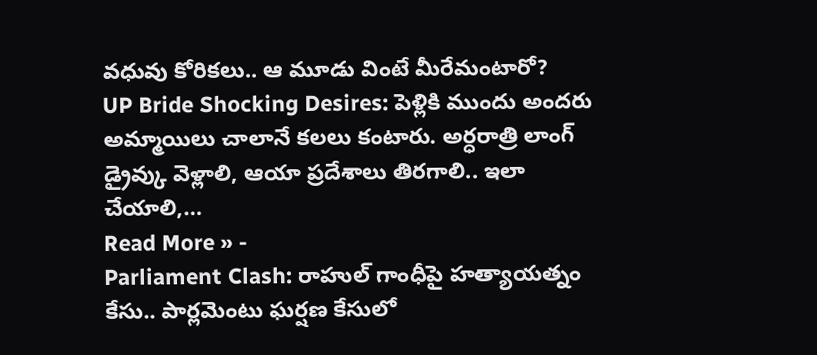వధువు కోరికలు.. ఆ మూడు వింటే మీరేమంటారో?
UP Bride Shocking Desires: పెళ్లికి ముందు అందరు అమ్మాయిలు చాలానే కలలు కంటారు. అర్ధరాత్రి లాంగ్ డ్రైవ్కు వెళ్లాలి, ఆయా ప్రదేశాలు తిరగాలి.. ఇలా చేయాలి,…
Read More » -
Parliament Clash: రాహుల్ గాంధీపై హత్యాయత్నం కేసు.. పార్లమెంటు ఘర్షణ కేసులో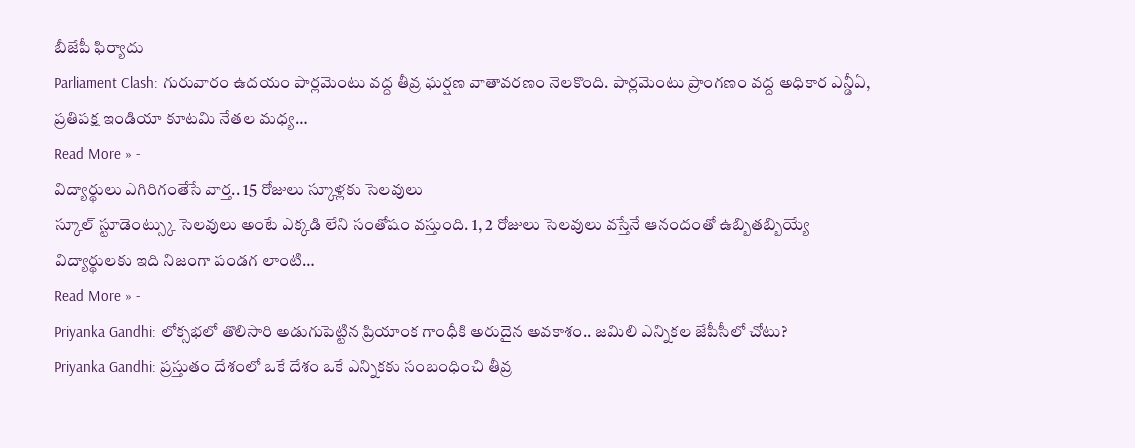బీజేపీ ఫిర్యాదు
Parliament Clash: గురువారం ఉదయం పార్లమెంటు వద్ద తీవ్ర ఘర్షణ వాతావరణం నెలకొంది. పార్లమెంటు ప్రాంగణం వద్ద అధికార ఎన్డీఏ, ప్రతిపక్ష ఇండియా కూటమి నేతల మధ్య…
Read More » -
విద్యార్థులు ఎగిరిగంతేసే వార్త.. 15 రోజులు స్కూళ్లకు సెలవులు
స్కూల్ స్టూడెంట్స్కు సెలవులు అంటే ఎక్కడి లేని సంతోషం వస్తుంది. 1, 2 రోజులు సెలవులు వస్తేనే ఆనందంతో ఉబ్బితబ్బియ్యే విద్యార్థులకు ఇది నిజంగా పండగ లాంటి…
Read More » -
Priyanka Gandhi: లోక్సభలో తొలిసారి అడుగుపెట్టిన ప్రియాంక గాంధీకి అరుదైన అవకాశం.. జమిలి ఎన్నికల జేపీసీలో చోటు?
Priyanka Gandhi: ప్రస్తుతం దేశంలో ఒకే దేశం ఒకే ఎన్నికకు సంబంధించి తీవ్ర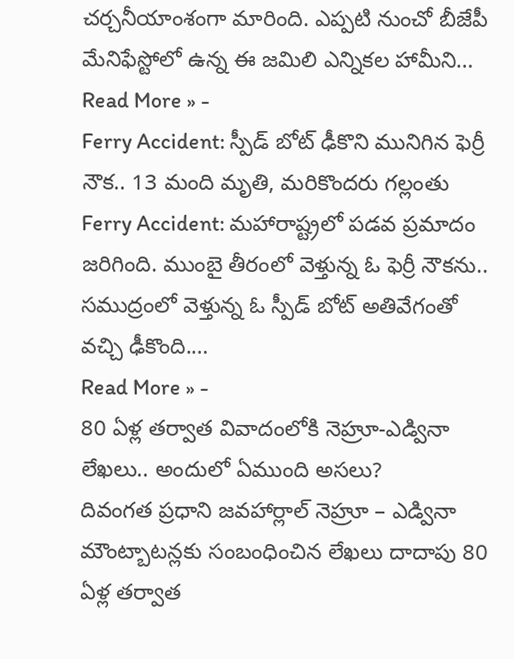చర్చనీయాంశంగా మారింది. ఎప్పటి నుంచో బీజేపీ మేనిఫేస్టోలో ఉన్న ఈ జమిలి ఎన్నికల హామీని…
Read More » -
Ferry Accident: స్పీడ్ బోట్ ఢీకొని మునిగిన ఫెర్రీ నౌక.. 13 మంది మృతి, మరికొందరు గల్లంతు
Ferry Accident: మహారాష్ట్రలో పడవ ప్రమాదం జరిగింది. ముంబై తీరంలో వెళ్తున్న ఓ ఫెర్రీ నౌకను.. సముద్రంలో వెళ్తున్న ఓ స్పీడ్ బోట్ అతివేగంతో వచ్చి ఢీకొంది.…
Read More » -
80 ఏళ్ల తర్వాత వివాదంలోకి నెహ్రూ-ఎడ్వినా లేఖలు.. అందులో ఏముంది అసలు?
దివంగత ప్రధాని జవహార్లాల్ నెహ్రూ – ఎడ్వినా మౌంట్బాటన్లకు సంబంధించిన లేఖలు దాదాపు 80 ఏళ్ల తర్వాత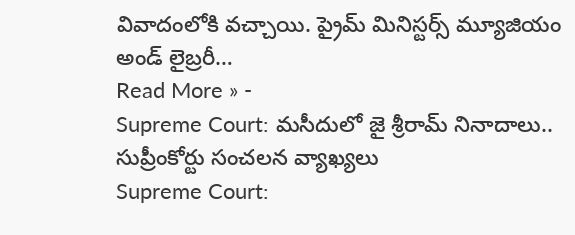వివాదంలోకి వచ్చాయి. ప్రైమ్ మినిస్టర్స్ మ్యూజియం అండ్ లైబ్రరీ…
Read More » -
Supreme Court: మసీదులో జై శ్రీరామ్ నినాదాలు.. సుప్రీంకోర్టు సంచలన వ్యాఖ్యలు
Supreme Court: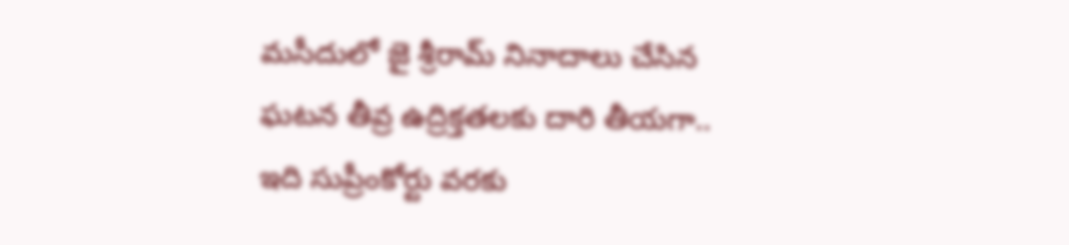మసీదులో జై శ్రీరామ్ నినాదాలు చేసిన ఘటన తీవ్ర ఉద్రిక్తతలకు దారి తీయగా.. ఇది సుప్రీంకోర్టు వరకు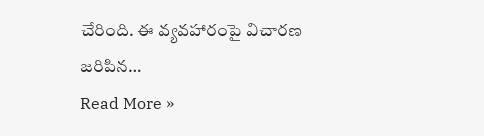చేరింది. ఈ వ్యవహారంపై విచారణ జరిపిన…
Read More »